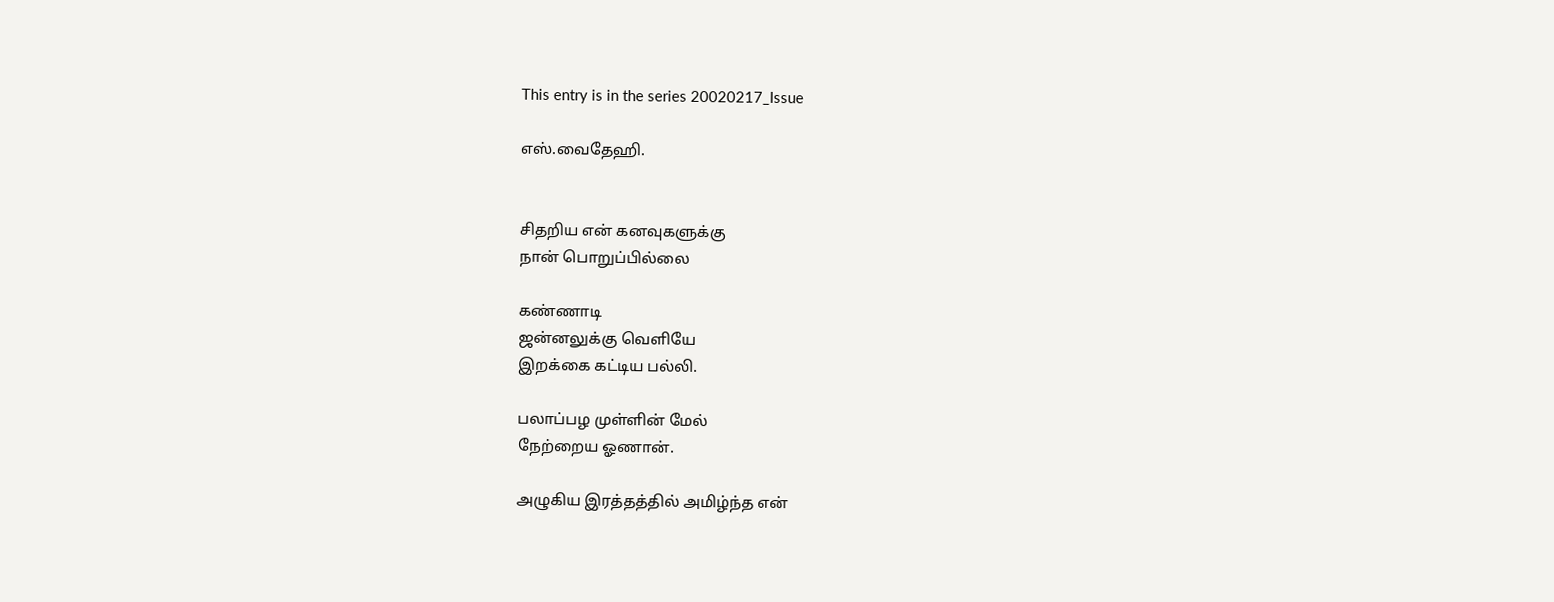This entry is in the series 20020217_Issue

எஸ்.வைதேஹி.


சிதறிய என் கனவுகளுக்கு
நான் பொறுப்பில்லை

கண்ணாடி
ஜன்னலுக்கு வெளியே
இறக்கை கட்டிய பல்லி.

பலாப்பழ முள்ளின் மேல்
நேற்றைய ஓணான்.

அழுகிய இரத்தத்தில் அமிழ்ந்த என்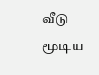வீடு
மூடிய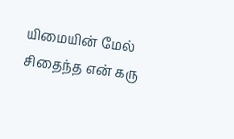யிமையின் மேல் சிதைந்த என் கரு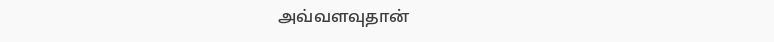அவ்வளவுதான்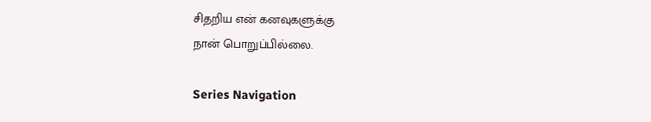சிதறிய என் கனவுகளுக்கு
நான் பொறுப்பில்லை.

Series Navigation